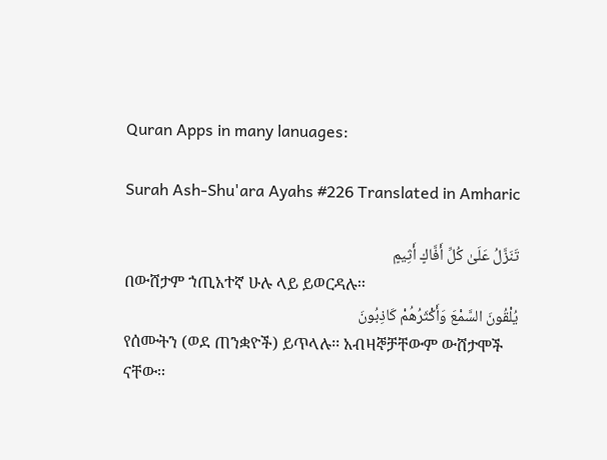Quran Apps in many lanuages:

Surah Ash-Shu'ara Ayahs #226 Translated in Amharic

تَنَزَّلُ عَلَىٰ كُلِّ أَفَّاكٍ أَثِيمٍ
በውሸታም ኀጢአተኛ ሁሉ ላይ ይወርዳሉ፡፡
يُلْقُونَ السَّمْعَ وَأَكْثَرُهُمْ كَاذِبُونَ
የሰሙትን (ወደ ጠንቋዮች) ይጥላሉ፡፡ አብዛኞቻቸውም ውሸታሞች ናቸው፡፡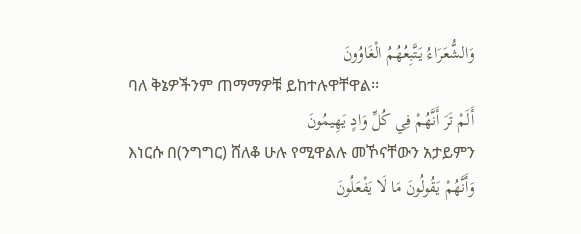وَالشُّعَرَاءُ يَتَّبِعُهُمُ الْغَاوُونَ
ባለ ቅኔዎችንም ጠማማዎቹ ይከተሉዋቸዋል፡፡
أَلَمْ تَرَ أَنَّهُمْ فِي كُلِّ وَادٍ يَهِيمُونَ
እነርሱ በ(ንግግር) ሸለቆ ሁሉ የሚዋልሉ መኾናቸውን አታይምን
وَأَنَّهُمْ يَقُولُونَ مَا لَا يَفْعَلُونَ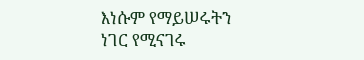እነሱም የማይሠሩትን ነገር የሚናገሩ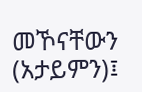መኾናቸውን (አታይምን)፤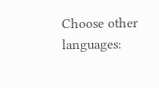Choose other languages: